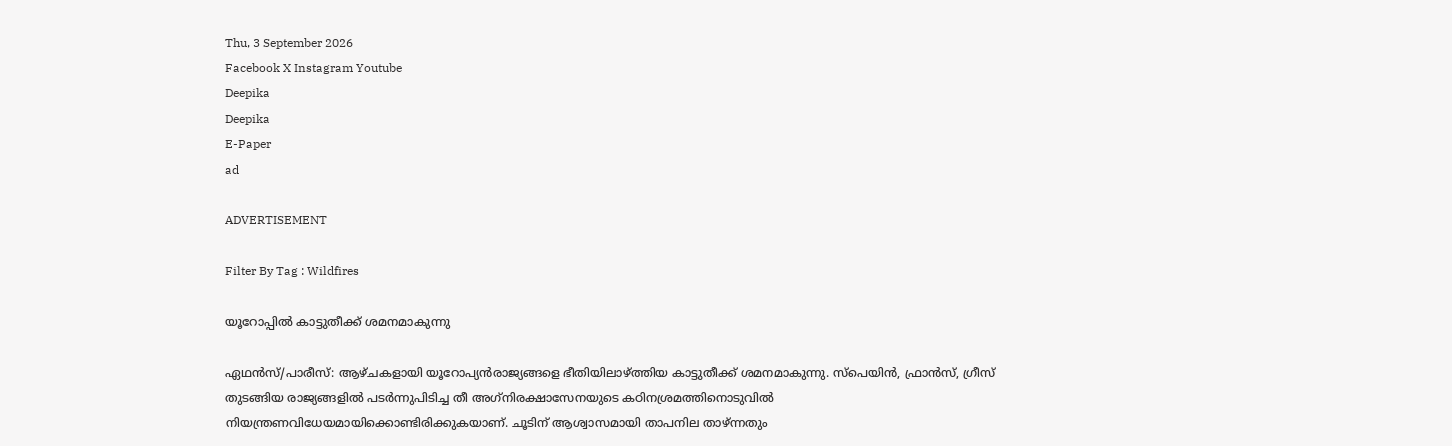Thu, 3 September 2026
Facebook X Instagram Youtube
Deepika
Deepika
E-Paper
ad

ADVERTISEMENT

Filter By Tag : Wildfires

യൂറോപ്പിൽ കാട്ടുതീക്ക് ശമനമാകുന്നു

ഏഥൻസ്/പാരീസ്: ആഴ്ചകളായി യൂറോപ്യൻരാജ്യങ്ങളെ ഭീതിയിലാഴ്ത്തിയ കാട്ടുതീക്ക് ശമനമാകുന്നു. സ്പെയിൻ, ഫ്രാൻസ്, ഗ്രീസ് തുടങ്ങിയ രാജ്യങ്ങളിൽ പടർന്നുപിടിച്ച തീ അഗ്‌നിരക്ഷാസേനയുടെ കഠിനശ്രമത്തിനൊടുവിൽ നിയന്ത്രണവിധേയമായിക്കൊണ്ടിരിക്കുകയാണ്. ചൂടിന് ആശ്വാസമായി താപനില താഴ്ന്നതും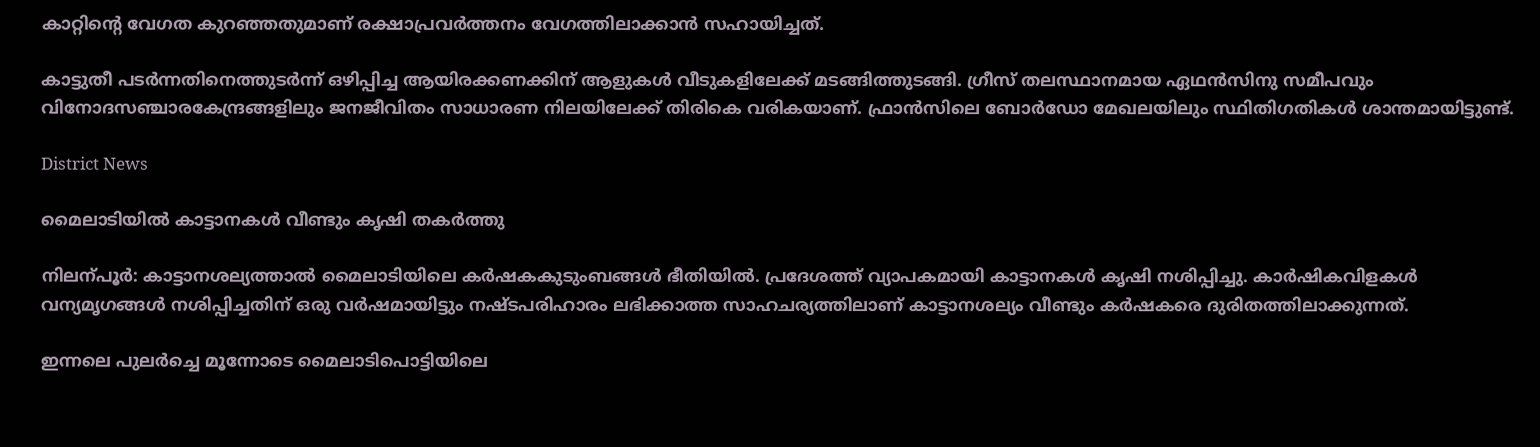കാറ്റിന്‍റെ വേഗത കുറഞ്ഞതുമാണ് രക്ഷാപ്രവർത്തനം വേഗത്തിലാക്കാൻ സഹായിച്ചത്.

കാട്ടുതീ പടർന്നതിനെത്തുടർന്ന് ഒഴിപ്പിച്ച ആയിരക്കണക്കിന് ആളുകൾ വീടുകളിലേക്ക് മടങ്ങിത്തുടങ്ങി. ഗ്രീസ് തലസ്ഥാനമായ ഏഥൻസിനു സമീപവും വിനോദസഞ്ചാരകേന്ദ്രങ്ങളിലും ജനജീവിതം സാധാരണ നിലയിലേക്ക് തിരികെ വരികയാണ്. ഫ്രാൻസിലെ ബോർഡോ മേഖലയിലും സ്ഥിതിഗതികൾ ശാന്തമായിട്ടുണ്ട്.

District News

മൈലാടിയിൽ കാട്ടാനകൾ വീണ്ടും കൃഷി തകർത്തു

നിലന്പൂർ: കാട്ടാനശല്യത്താൽ മൈലാടിയിലെ കർഷകകുടുംബങ്ങൾ ഭീതിയിൽ. പ്രദേശത്ത് വ്യാപകമായി കാട്ടാനകൾ കൃഷി നശിപ്പിച്ചു. കാർഷികവിളകൾ വന്യമൃഗങ്ങൾ നശിപ്പിച്ചതിന് ഒരു വർഷമായിട്ടും നഷ്ടപരിഹാരം ലഭിക്കാത്ത സാഹചര്യത്തിലാണ് കാട്ടാനശല്യം വീണ്ടും കർഷകരെ ദുരിതത്തിലാക്കുന്നത്.

ഇന്നലെ പുലർച്ചെ മൂന്നോടെ മൈലാടിപൊട്ടിയിലെ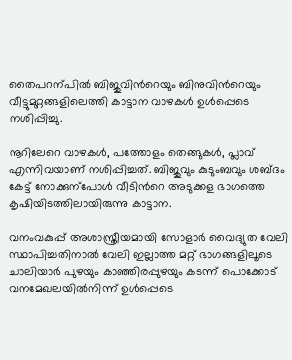തൈപറന്പിൽ ബിജുവിന്‍റെയും ബിനുവിന്‍റെയും വീട്ടുമുറ്റങ്ങളിലെത്തി കാട്ടാന വാഴകൾ ഉൾപ്പെടെ നശിപ്പിച്ചു.

നൂറിലേറെ വാഴകൾ, പത്തോളം തെങ്ങുകൾ, പ്ലാവ് എന്നിവയാണ് നശിപ്പിച്ചത്. ബിജുവും കുടുംബവും ശബ്ദം കേട്ട് നോക്കുന്പോൾ വീടിന്‍റെ അടുക്കള ഭാഗത്തെ കൃഷിയിടത്തിലായിരുന്നു കാട്ടാന.

വനംവകുപ്പ് അശാസ്ത്രീയമായി സോളാർ വൈദ്യുത വേലി സ്ഥാപിച്ചതിനാൽ വേലി ഇല്ലാത്ത മറ്റ് ഭാഗങ്ങളിലൂടെ ചാലിയാർ പുഴയും കാഞ്ഞിരപ്പുഴയും കടന്ന് പൊക്കോട് വനമേഖലയിൽനിന്ന് ഉൾപ്പെടെ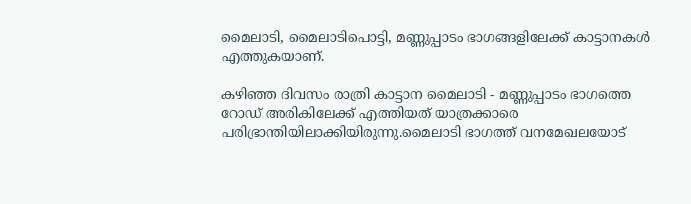മൈലാടി, മൈലാടിപൊട്ടി, മണ്ണുപ്പാടം ഭാഗങ്ങളിലേക്ക് കാട്ടാനകൾ എത്തുകയാണ്.

കഴിഞ്ഞ ദിവസം രാത്രി കാട്ടാന മൈലാടി - മണ്ണുപ്പാടം ഭാഗത്തെ റോഡ് അരികിലേക്ക് എത്തിയത് യാത്രക്കാരെ പരിഭ്രാന്തിയിലാക്കിയിരുന്നു.മൈലാടി ഭാഗത്ത് വനമേഖലയോട്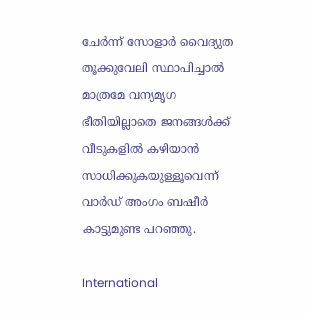ചേർന്ന് സോളാർ വൈദ്യുത തൂക്കുവേലി സ്ഥാപിച്ചാൽ മാത്രമേ വന്യമൃഗ ഭീതിയില്ലാതെ ജനങ്ങൾക്ക് വീടുകളിൽ കഴിയാൻ സാധിക്കുകയുള്ളൂവെന്ന് വാർഡ് അംഗം ബഷീർ കാട്ടുമുണ്ട പറഞ്ഞു.

International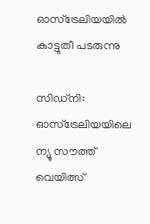ഓസ്ട്രേലിയയിൽ കാട്ടുതീ പടരുന്നു

സിഡ്നി: ഓസ്ട്രേലിയയിലെ ന്യൂ സൗത്ത് വെയിത്സ്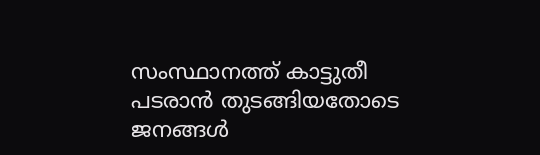സംസ്ഥാനത്ത് കാട്ടുതീ പടരാൻ തുടങ്ങിയതോടെ ജനങ്ങൾ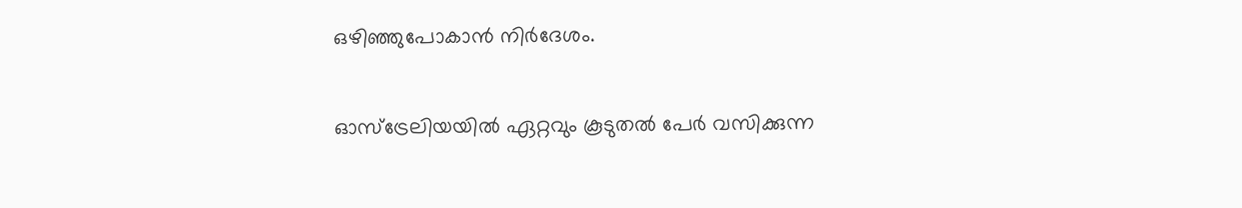ഒഴിഞ്ഞുപോകാൻ നിർദേശം.

ഓസ്ട്രേലിയയിൽ ഏറ്റവും കൂടുതൽ പേർ വസിക്കുന്ന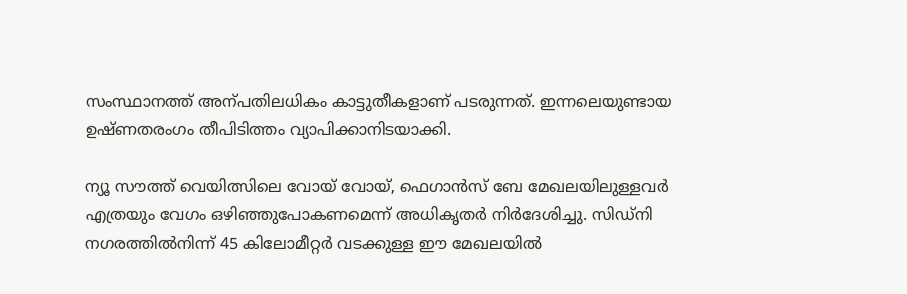സംസ്ഥാനത്ത് അന്പതിലധികം കാട്ടുതീകളാണ് പടരുന്നത്. ഇന്നലെയുണ്ടായ ഉഷ്ണതരംഗം തീപിടിത്തം വ്യാപിക്കാനിടയാക്കി.

ന്യൂ സൗത്ത് വെയിത്സിലെ വോയ് വോയ്, ഫെഗാൻസ് ബേ മേഖലയിലുള്ളവർ എത്രയും വേഗം ഒഴിഞ്ഞുപോകണമെന്ന് അധികൃതർ നിർദേശിച്ചു. സിഡ്നി നഗരത്തിൽനിന്ന് 45 കിലോമീറ്റർ വടക്കുള്ള ഈ മേഖലയിൽ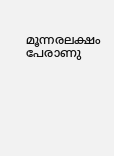മൂന്നരലക്ഷം പേരാണു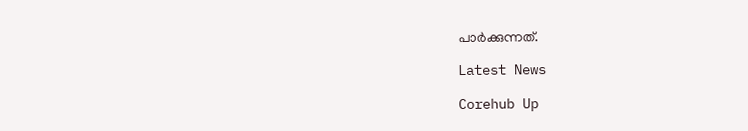പാർക്കുന്നത്.

Latest News

Corehub Up